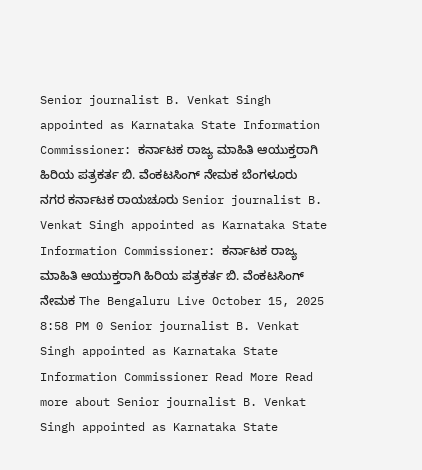Senior journalist B. Venkat Singh appointed as Karnataka State Information Commissioner: ಕರ್ನಾಟಕ ರಾಜ್ಯ ಮಾಹಿತಿ ಆಯುಕ್ತರಾಗಿ ಹಿರಿಯ ಪತ್ರಕರ್ತ ಬಿ. ವೆಂಕಟಸಿಂಗ್ ನೇಮಕ ಬೆಂಗಳೂರು ನಗರ ಕರ್ನಾಟಕ ರಾಯಚೂರು Senior journalist B. Venkat Singh appointed as Karnataka State Information Commissioner: ಕರ್ನಾಟಕ ರಾಜ್ಯ ಮಾಹಿತಿ ಆಯುಕ್ತರಾಗಿ ಹಿರಿಯ ಪತ್ರಕರ್ತ ಬಿ. ವೆಂಕಟಸಿಂಗ್ ನೇಮಕ The Bengaluru Live October 15, 2025 8:58 PM 0 Senior journalist B. Venkat Singh appointed as Karnataka State Information Commissioner Read More Read more about Senior journalist B. Venkat Singh appointed as Karnataka State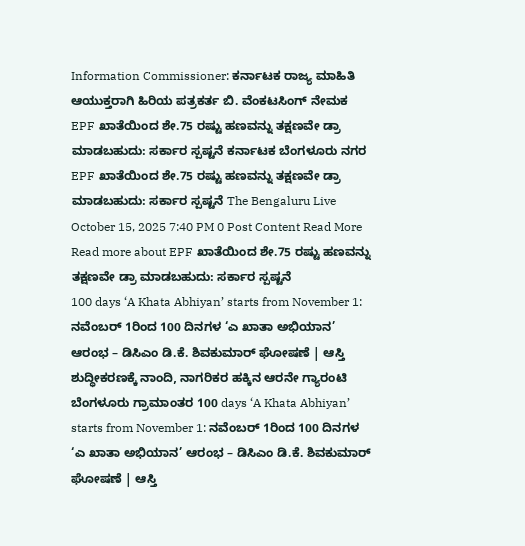Information Commissioner: ಕರ್ನಾಟಕ ರಾಜ್ಯ ಮಾಹಿತಿ ಆಯುಕ್ತರಾಗಿ ಹಿರಿಯ ಪತ್ರಕರ್ತ ಬಿ. ವೆಂಕಟಸಿಂಗ್ ನೇಮಕ
EPF ಖಾತೆಯಿಂದ ಶೇ.75 ರಷ್ಟು ಹಣವನ್ನು ತಕ್ಷಣವೇ ಡ್ರಾ ಮಾಡಬಹುದು: ಸರ್ಕಾರ ಸ್ಪಷ್ಟನೆ ಕರ್ನಾಟಕ ಬೆಂಗಳೂರು ನಗರ EPF ಖಾತೆಯಿಂದ ಶೇ.75 ರಷ್ಟು ಹಣವನ್ನು ತಕ್ಷಣವೇ ಡ್ರಾ ಮಾಡಬಹುದು: ಸರ್ಕಾರ ಸ್ಪಷ್ಟನೆ The Bengaluru Live October 15, 2025 7:40 PM 0 Post Content Read More Read more about EPF ಖಾತೆಯಿಂದ ಶೇ.75 ರಷ್ಟು ಹಣವನ್ನು ತಕ್ಷಣವೇ ಡ್ರಾ ಮಾಡಬಹುದು: ಸರ್ಕಾರ ಸ್ಪಷ್ಟನೆ
100 days ‘A Khata Abhiyan’ starts from November 1: ನವೆಂಬರ್ 1ರಿಂದ 100 ದಿನಗಳ ‘ಎ ಖಾತಾ ಅಭಿಯಾನ’ ಆರಂಭ – ಡಿಸಿಎಂ ಡಿ.ಕೆ. ಶಿವಕುಮಾರ್ ಘೋಷಣೆ | ಆಸ್ತಿ ಶುದ್ಧೀಕರಣಕ್ಕೆ ನಾಂದಿ, ನಾಗರಿಕರ ಹಕ್ಕಿನ ಆರನೇ ಗ್ಯಾರಂಟಿ ಬೆಂಗಳೂರು ಗ್ರಾಮಾಂತರ 100 days ‘A Khata Abhiyan’ starts from November 1: ನವೆಂಬರ್ 1ರಿಂದ 100 ದಿನಗಳ ‘ಎ ಖಾತಾ ಅಭಿಯಾನ’ ಆರಂಭ – ಡಿಸಿಎಂ ಡಿ.ಕೆ. ಶಿವಕುಮಾರ್ ಘೋಷಣೆ | ಆಸ್ತಿ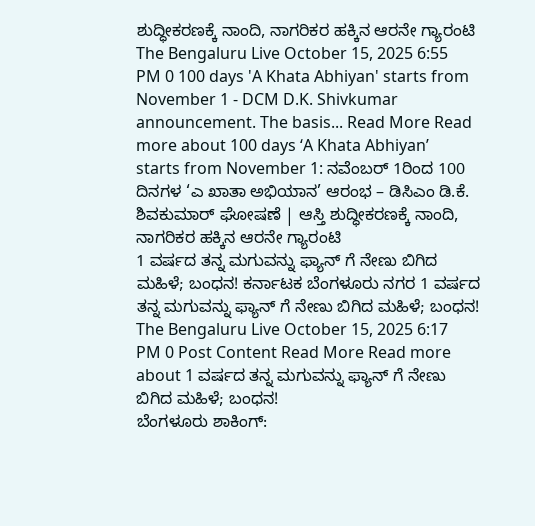ಶುದ್ಧೀಕರಣಕ್ಕೆ ನಾಂದಿ, ನಾಗರಿಕರ ಹಕ್ಕಿನ ಆರನೇ ಗ್ಯಾರಂಟಿ The Bengaluru Live October 15, 2025 6:55 PM 0 100 days 'A Khata Abhiyan' starts from November 1 - DCM D.K. Shivkumar announcement. The basis... Read More Read more about 100 days ‘A Khata Abhiyan’ starts from November 1: ನವೆಂಬರ್ 1ರಿಂದ 100 ದಿನಗಳ ‘ಎ ಖಾತಾ ಅಭಿಯಾನ’ ಆರಂಭ – ಡಿಸಿಎಂ ಡಿ.ಕೆ. ಶಿವಕುಮಾರ್ ಘೋಷಣೆ | ಆಸ್ತಿ ಶುದ್ಧೀಕರಣಕ್ಕೆ ನಾಂದಿ, ನಾಗರಿಕರ ಹಕ್ಕಿನ ಆರನೇ ಗ್ಯಾರಂಟಿ
1 ವರ್ಷದ ತನ್ನ ಮಗುವನ್ನು ಫ್ಯಾನ್ ಗೆ ನೇಣು ಬಿಗಿದ ಮಹಿಳೆ; ಬಂಧನ! ಕರ್ನಾಟಕ ಬೆಂಗಳೂರು ನಗರ 1 ವರ್ಷದ ತನ್ನ ಮಗುವನ್ನು ಫ್ಯಾನ್ ಗೆ ನೇಣು ಬಿಗಿದ ಮಹಿಳೆ; ಬಂಧನ! The Bengaluru Live October 15, 2025 6:17 PM 0 Post Content Read More Read more about 1 ವರ್ಷದ ತನ್ನ ಮಗುವನ್ನು ಫ್ಯಾನ್ ಗೆ ನೇಣು ಬಿಗಿದ ಮಹಿಳೆ; ಬಂಧನ!
ಬೆಂಗಳೂರು ಶಾಕಿಂಗ್: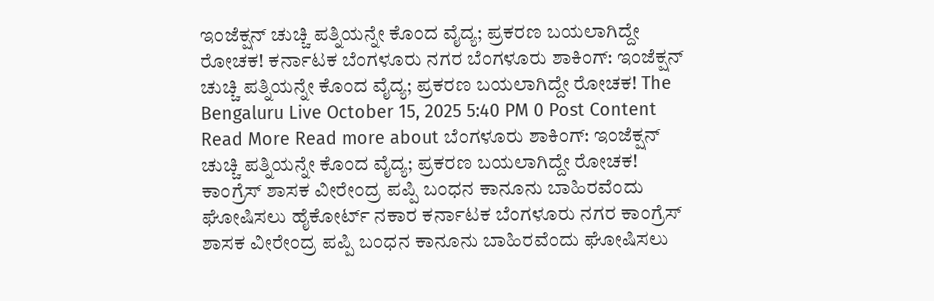ಇಂಜೆಕ್ಷನ್ ಚುಚ್ಚಿ ಪತ್ನಿಯನ್ನೇ ಕೊಂದ ವೈದ್ಯ; ಪ್ರಕರಣ ಬಯಲಾಗಿದ್ದೇ ರೋಚಕ! ಕರ್ನಾಟಕ ಬೆಂಗಳೂರು ನಗರ ಬೆಂಗಳೂರು ಶಾಕಿಂಗ್: ಇಂಜೆಕ್ಷನ್ ಚುಚ್ಚಿ ಪತ್ನಿಯನ್ನೇ ಕೊಂದ ವೈದ್ಯ; ಪ್ರಕರಣ ಬಯಲಾಗಿದ್ದೇ ರೋಚಕ! The Bengaluru Live October 15, 2025 5:40 PM 0 Post Content Read More Read more about ಬೆಂಗಳೂರು ಶಾಕಿಂಗ್: ಇಂಜೆಕ್ಷನ್ ಚುಚ್ಚಿ ಪತ್ನಿಯನ್ನೇ ಕೊಂದ ವೈದ್ಯ; ಪ್ರಕರಣ ಬಯಲಾಗಿದ್ದೇ ರೋಚಕ!
ಕಾಂಗ್ರೆಸ್ ಶಾಸಕ ವೀರೇಂದ್ರ ಪಪ್ಪಿ ಬಂಧನ ಕಾನೂನು ಬಾಹಿರವೆಂದು ಘೋಷಿಸಲು ಹೈಕೋರ್ಟ್ ನಕಾರ ಕರ್ನಾಟಕ ಬೆಂಗಳೂರು ನಗರ ಕಾಂಗ್ರೆಸ್ ಶಾಸಕ ವೀರೇಂದ್ರ ಪಪ್ಪಿ ಬಂಧನ ಕಾನೂನು ಬಾಹಿರವೆಂದು ಘೋಷಿಸಲು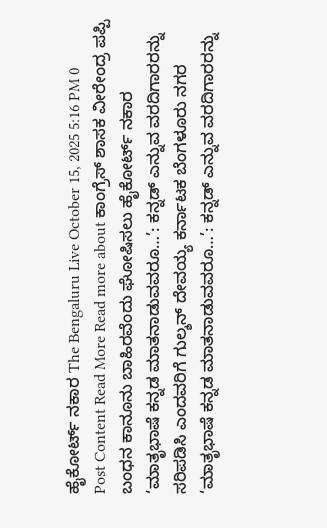ಹೈಕೋರ್ಟ್ ನಕಾರ The Bengaluru Live October 15, 2025 5:16 PM 0 Post Content Read More Read more about ಕಾಂಗ್ರೆಸ್ ಶಾಸಕ ವೀರೇಂದ್ರ ಪಪ್ಪಿ ಬಂಧನ ಕಾನೂನು ಬಾಹಿರವೆಂದು ಘೋಷಿಸಲು ಹೈಕೋರ್ಟ್ ನಕಾರ
‘ಮಾತೃಭಾಷೆ ಕನ್ನಡ ಮಾತನಾಡುವವರೂ…’: ಕನ್ನಡ್ ಎನ್ನುವ ವರದಿಗಾರರನ್ನು ಸರಿಪಡಿಸಿ ಎಂದವರಿಗೆ ಗುಲ್ಶನ್ ದೇವಯ್ಯ ಕರ್ನಾಟಕ ಬೆಂಗಳೂರು ನಗರ ‘ಮಾತೃಭಾಷೆ ಕನ್ನಡ ಮಾತನಾಡುವವರೂ…’: ಕನ್ನಡ್ ಎನ್ನುವ ವರದಿಗಾರರನ್ನು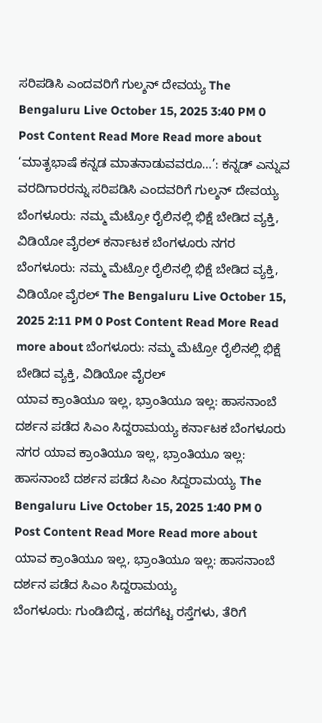ಸರಿಪಡಿಸಿ ಎಂದವರಿಗೆ ಗುಲ್ಶನ್ ದೇವಯ್ಯ The Bengaluru Live October 15, 2025 3:40 PM 0 Post Content Read More Read more about ‘ಮಾತೃಭಾಷೆ ಕನ್ನಡ ಮಾತನಾಡುವವರೂ…’: ಕನ್ನಡ್ ಎನ್ನುವ ವರದಿಗಾರರನ್ನು ಸರಿಪಡಿಸಿ ಎಂದವರಿಗೆ ಗುಲ್ಶನ್ ದೇವಯ್ಯ
ಬೆಂಗಳೂರು: ನಮ್ಮ ಮೆಟ್ರೋ ರೈಲಿನಲ್ಲಿ ಭಿಕ್ಷೆ ಬೇಡಿದ ವ್ಯಕ್ತಿ, ವಿಡಿಯೋ ವೈರಲ್ ಕರ್ನಾಟಕ ಬೆಂಗಳೂರು ನಗರ ಬೆಂಗಳೂರು: ನಮ್ಮ ಮೆಟ್ರೋ ರೈಲಿನಲ್ಲಿ ಭಿಕ್ಷೆ ಬೇಡಿದ ವ್ಯಕ್ತಿ, ವಿಡಿಯೋ ವೈರಲ್ The Bengaluru Live October 15, 2025 2:11 PM 0 Post Content Read More Read more about ಬೆಂಗಳೂರು: ನಮ್ಮ ಮೆಟ್ರೋ ರೈಲಿನಲ್ಲಿ ಭಿಕ್ಷೆ ಬೇಡಿದ ವ್ಯಕ್ತಿ, ವಿಡಿಯೋ ವೈರಲ್
ಯಾವ ಕ್ರಾಂತಿಯೂ ಇಲ್ಲ, ಭ್ರಾಂತಿಯೂ ಇಲ್ಲ: ಹಾಸನಾಂಬೆ ದರ್ಶನ ಪಡೆದ ಸಿಎಂ ಸಿದ್ದರಾಮಯ್ಯ ಕರ್ನಾಟಕ ಬೆಂಗಳೂರು ನಗರ ಯಾವ ಕ್ರಾಂತಿಯೂ ಇಲ್ಲ, ಭ್ರಾಂತಿಯೂ ಇಲ್ಲ: ಹಾಸನಾಂಬೆ ದರ್ಶನ ಪಡೆದ ಸಿಎಂ ಸಿದ್ದರಾಮಯ್ಯ The Bengaluru Live October 15, 2025 1:40 PM 0 Post Content Read More Read more about ಯಾವ ಕ್ರಾಂತಿಯೂ ಇಲ್ಲ, ಭ್ರಾಂತಿಯೂ ಇಲ್ಲ: ಹಾಸನಾಂಬೆ ದರ್ಶನ ಪಡೆದ ಸಿಎಂ ಸಿದ್ದರಾಮಯ್ಯ
ಬೆಂಗಳೂರು: ಗುಂಡಿಬಿದ್ದ, ಹದಗೆಟ್ಟ ರಸ್ತೆಗಳು, ತೆರಿಗೆ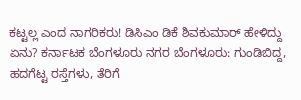ಕಟ್ಟಲ್ಲ ಎಂದ ನಾಗರಿಕರು! ಡಿಸಿಎಂ ಡಿಕೆ ಶಿವಕುಮಾರ್ ಹೇಳಿದ್ದು ಏನು? ಕರ್ನಾಟಕ ಬೆಂಗಳೂರು ನಗರ ಬೆಂಗಳೂರು: ಗುಂಡಿಬಿದ್ದ, ಹದಗೆಟ್ಟ ರಸ್ತೆಗಳು, ತೆರಿಗೆ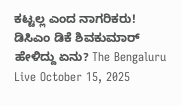ಕಟ್ಟಲ್ಲ ಎಂದ ನಾಗರಿಕರು! ಡಿಸಿಎಂ ಡಿಕೆ ಶಿವಕುಮಾರ್ ಹೇಳಿದ್ದು ಏನು? The Bengaluru Live October 15, 2025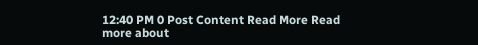12:40 PM 0 Post Content Read More Read more about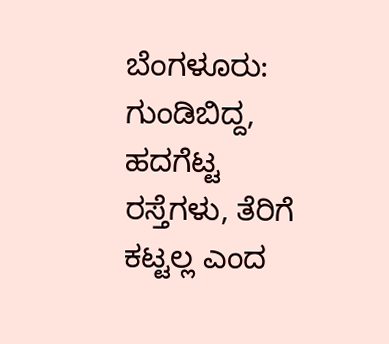ಬೆಂಗಳೂರು: ಗುಂಡಿಬಿದ್ದ, ಹದಗೆಟ್ಟ ರಸ್ತೆಗಳು, ತೆರಿಗೆ ಕಟ್ಟಲ್ಲ ಎಂದ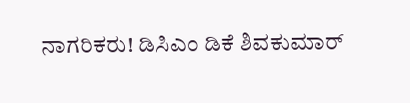ನಾಗರಿಕರು! ಡಿಸಿಎಂ ಡಿಕೆ ಶಿವಕುಮಾರ್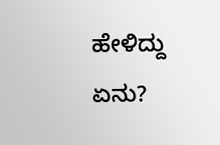ಹೇಳಿದ್ದು ಏನು?